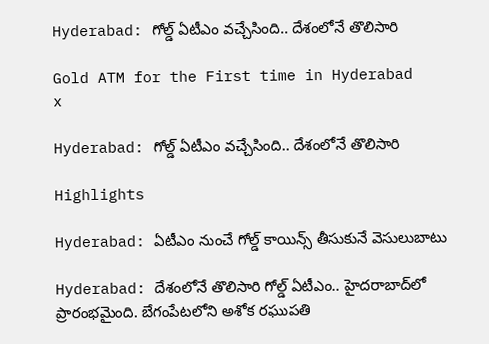Hyderabad: గోల్డ్‌ ఏటీఎం వచ్చేసింది.. దేశంలోనే తొలిసారి

Gold ATM for the First time in Hyderabad
x

Hyderabad: గోల్డ్‌ ఏటీఎం వచ్చేసింది.. దేశంలోనే తొలిసారి

Highlights

Hyderabad: ఏటీఎం నుంచే గోల్డ్ కాయిన్స్ తీసుకునే వెసులుబాటు

Hyderabad: దేశంలోనే తొలిసారి గోల్డ్ ఏటీఎం.. హైదరాబాద్‌లో ప్రారంభమైంది. బేగంపేటలోని అశోక రఘుపతి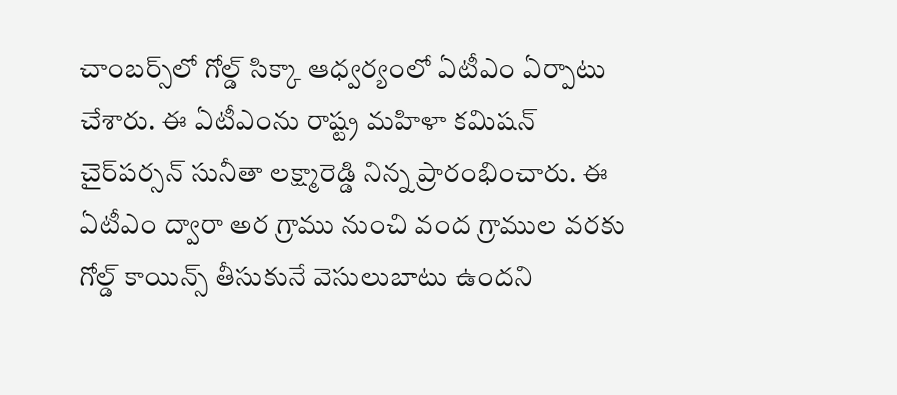చాంబర్స్‌లో గోల్డ్ సిక్కా ఆధ్వర్యంలో ఏటీఎం ఏర్పాటు చేశారు. ఈ ఏటీఎంను రాష్ట్ర మహిళా కమిషన్ చైర్‌పర్సన్ సునీతా లక్ష్మారెడ్డి నిన్న ప్రారంభించారు. ఈ ఏటీఎం ద్వారా అర గ్రాము నుంచి వంద గ్రాముల వరకు గోల్డ్ కాయిన్స్ తీసుకునే వెసులుబాటు ఉందని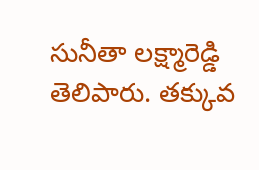సునీతా లక్ష్మారెడ్డి తెలిపారు. తక్కువ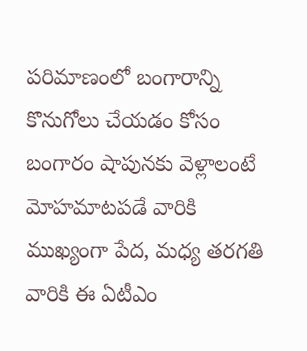పరిమాణంలో బంగారాన్ని కొనుగోలు చేయడం కోసం బంగారం షాపునకు వెళ్లాలంటే మోహమాటపడే వారికి ముఖ్యంగా పేద, మధ్య తరగతి వారికి ఈ ఏటీఎం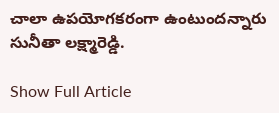చాలా ఉపయోగకరంగా ఉంటుందన్నారు సునీతా లక్ష్మారెడ్డి.

Show Full Article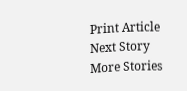Print Article
Next Story
More Stories